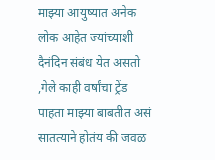माझ्या आयुष्यात अनेक लोक आहेत ज्यांच्याशी दैनंदिन संबंध येत असतो ,गेले काही वर्षांचा ट्रेंड पाहता माझ्या बाबतीत असं सातत्याने होतंय की जवळ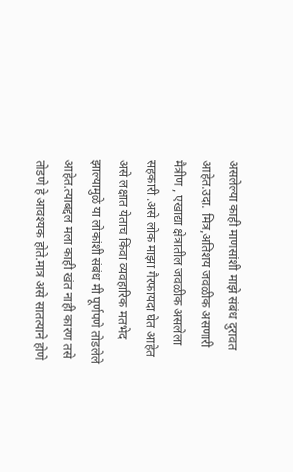असलेल्या काही माणसांशी माझे संबंध दुरावत आहेत.उदा. मित्र,अतिशय जवळीक असणारी मैत्रीण , एखाद्या क्षेत्रातील जवळीक असलेला सहकारी .असे लोक माझा गैरफायदा घेत आहेत असे लक्षात येताच किंवा व्यवहारिक मतभेद झाल्यामुळे या लोकांशी संबंध मी पूर्णपणे तोडलेले आहेत.त्याबद्दल मला काही खंत नाही कारण तसे तोडणे हे आवश्यक होते.मात्र असे सातत्याने होणे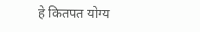हे कितपत योग्य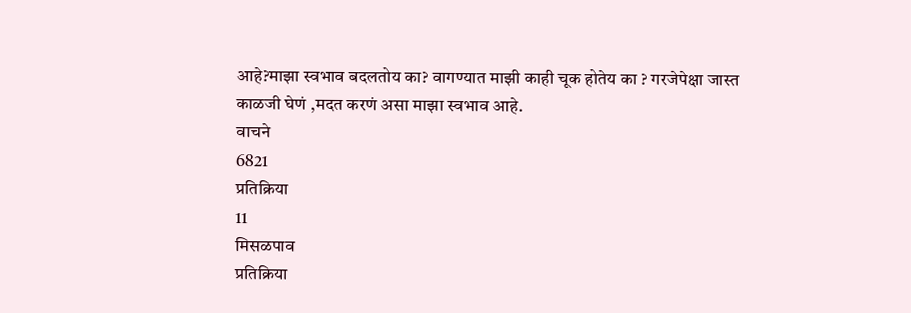आहे?माझा स्वभाव बदलतोय का? वागण्यात माझी काही चूक होतेय का ? गरजेपेक्षा जास्त काळजी घेणं ,मदत करणं असा माझा स्वभाव आहे.
वाचने
6821
प्रतिक्रिया
11
मिसळपाव
प्रतिक्रिया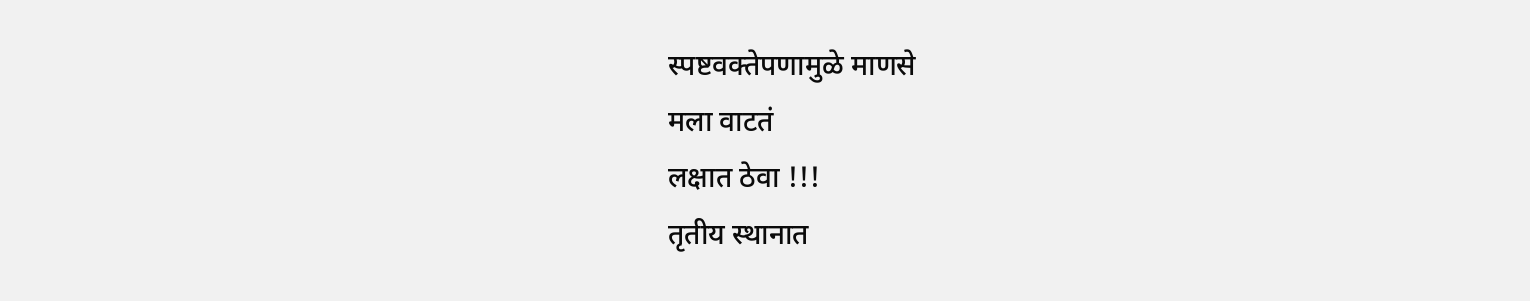स्पष्टवक्तेपणामुळे माणसे
मला वाटतं
लक्षात ठेवा !!!
तृतीय स्थानात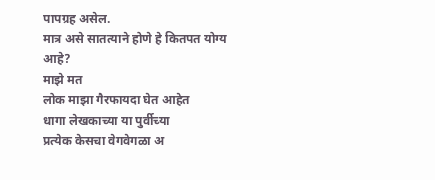पापग्रह असेल.
मात्र असे सातत्याने होणे हे कितपत योग्य आहे?
माझे मत
लोक माझा गैरफायदा घेत आहेत
धागा लेखकाच्या या पुर्वीच्या
प्रत्येक केसचा वेगवेगळा अ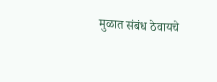मुळात संबंध ठेवायचे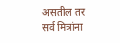असतील तर
सर्व मित्रांना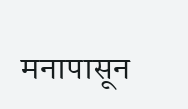मनापासून